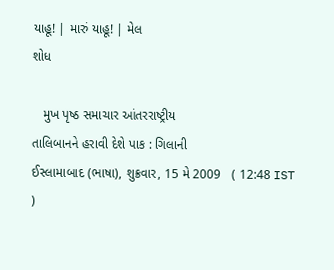યાહૂ! | મારું યાહૂ! | મેલ
શોધ

   મુખ પૃષ્ઠ સમાચાર આંતરરાષ્ટ્રીય
તાલિબાનને હરાવી દેશે પાક : ગિલાની
ઈસ્લામાબાદ (ભાષા), શુક્રવાર, 15 મે 2009   ( 12:48 IST )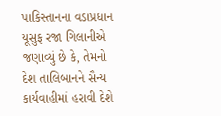પાકિસ્તાનના વડાપ્રધાન યૂસુફ રજા ગિલાનીએ જણાવ્યું છે કે, તેમનો દેશ તાલિબાનને સૈન્ય કાર્યવાહીમાં હરાવી દેશે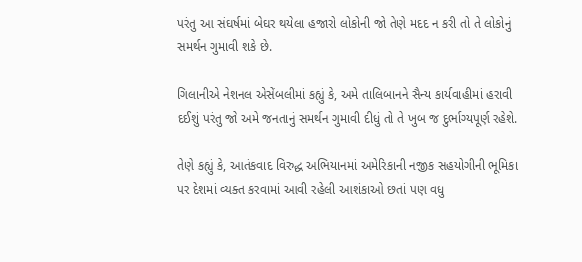પરંતુ આ સંઘર્ષમાં બેઘર થયેલા હજારો લોકોની જો તેણે મદદ ન કરી તો તે લોકોનું સમર્થન ગુમાવી શકે છે.

ગિલાનીએ નેશનલ એસેંબલીમાં કહ્યું કે, અમે તાલિબાનને સૈન્ય કાર્યવાહીમાં હરાવી દઈશું પરંતુ જો અમે જનતાનું સમર્થન ગુમાવી દીધું તો તે ખુબ જ દુર્ભાગ્યપૂર્ણ રહેશે.

તેણે કહ્યું કે, આતંકવાદ વિરુદ્ધ અભિયાનમાં અમેરિકાની નજીક સહયોગીની ભૂમિકા પર દેશમાં વ્યક્ત કરવામાં આવી રહેલી આશંકાઓ છતાં પણ વધુ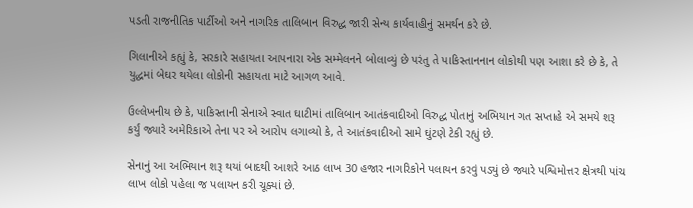પડતી રાજનીતિક પાર્ટીઓ અને નાગરિક તાલિબાન વિરુદ્ધ જારી સેન્ય કાર્યવાહીનું સમર્થન કરે છે.

ગિલાનીએ કહ્યું કે, સરકારે સહાયતા આપનારા એક સમ્મેલનને બોલાવ્યું છે પરંતુ તે પાકિસ્તાનનાન લોકોથી પણ આશા કરે છે કે, તે યુદ્ધમાં બેઘર થયેલા લોકોની સહાયતા માટે આગળ આવે.

ઉલ્લેખનીય છે કે, પાકિસ્તાની સેનાએ સ્વાત ઘાટીમાં તાલિબાન આતંકવાદીઓ વિરુદ્ધ પોતાનું અભિયાન ગત સપ્તાહે એ સમયે શરૂ કર્યું જ્યારે અમેરિકાએ તેના પર એ આરોપ લગાવ્યો કે, તે આતંકવાદીઓ સામે ઘુંટણે ટેકી રહ્યું છે.

સેનાનું આ અભિયાન શરૂ થયાં બાદથી આશરે આઠ લાખ 30 હજાર નાગરિકોને પલાયન કરવું પડ્યું છે જ્યારે પશ્વિમોત્તર ક્ષેત્રથી પાંચ લાખ લોકો પહેલા જ પલાયન કરી ચૂક્યાં છે.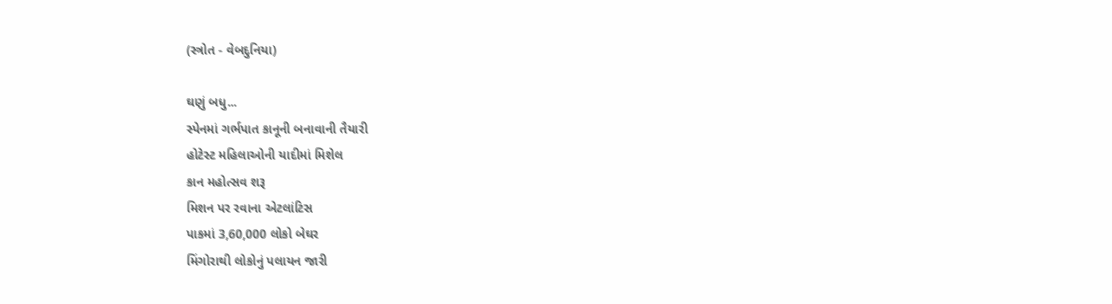(સ્ત્રોત - વેબદુનિયા)

ઘણું બધુ...
સ્પેનમાં ગર્ભપાત કાનૂની બનાવાની તૈયારી
હોટેસ્ટ મહિલાઓની યાદીમાં મિશેલ
કાન મહોત્સવ શરૂ
મિશન પર રવાના એટલાંટિસ
પાકમાં 3,60,000 લોકો બેઘર
મિંગોરાથી લોકોનું પલાયન જારી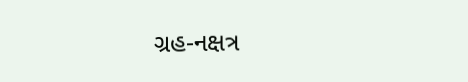ગ્રહ-નક્ષત્ર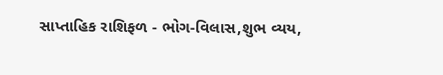સાપ્તાહિક રાશિફળ - ભોગ-વિલાસ,શુભ વ્યય,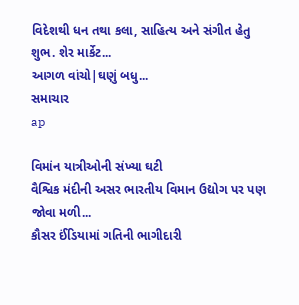વિદેશથી ધન તથા કલા, સાહિત્ય અને સંગીત હેતુ શુભ. શેર માર્કેટ...
આગળ વાંચો|ઘણું બધુ...
સમાચાર
ap

વિમાંન યાત્રીઓની સંખ્યા ઘટી
વૈશ્વિક મંદીની અસર ભારતીય વિમાન ઉદ્યોગ પર પણ જોવા મળી...
કૌસર ઈંડિયામાં ગતિની ભાગીદારી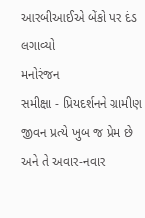આરબીઆઈએ બેંકો પર દંડ લગાવ્યો
મનોરંજન
સમીક્ષા - પ્રિયદર્શનને ગ્રામીણ જીવન પ્રત્યે ખુબ જ પ્રેમ છે અને તે અવાર-નવાર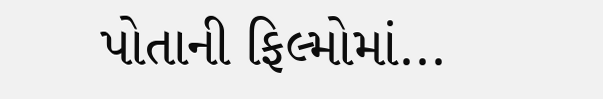પોતાની ફિલ્મોમાં...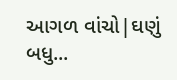આગળ વાંચો|ઘણું બધુ...